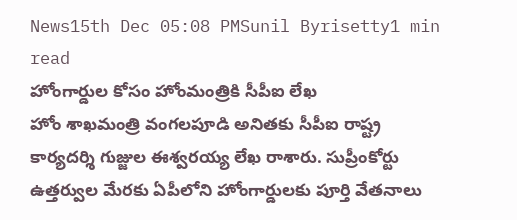News15th Dec 05:08 PMSunil Byrisetty1 min read
హోంగార్డుల కోసం హోంమంత్రికి సీపీఐ లేఖ
హోం శాఖమంత్రి వంగలపూడి అనితకు సీపీఐ రాష్ట్ర కార్యదర్శి గుజ్జుల ఈశ్వరయ్య లేఖ రాశారు. సుప్రీంకోర్టు ఉత్తర్వుల మేరకు ఏపీలోని హోంగార్డులకు పూర్తి వేతనాలు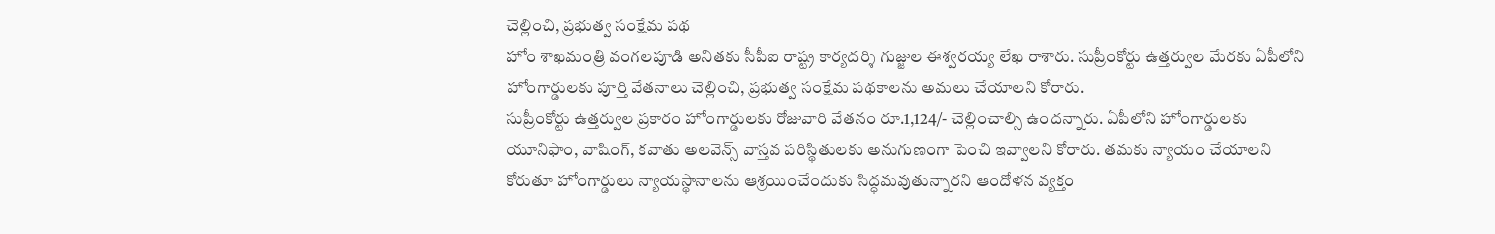చెల్లించి, ప్రభుత్వ సంక్షేమ పథ
హోం శాఖమంత్రి వంగలపూడి అనితకు సీపీఐ రాష్ట్ర కార్యదర్శి గుజ్జుల ఈశ్వరయ్య లేఖ రాశారు. సుప్రీంకోర్టు ఉత్తర్వుల మేరకు ఏపీలోని హోంగార్డులకు పూర్తి వేతనాలు చెల్లించి, ప్రభుత్వ సంక్షేమ పథకాలను అమలు చేయాలని కోరారు.
సుప్రీంకోర్టు ఉత్తర్వుల ప్రకారం హోంగార్డులకు రోజువారి వేతనం రూ.1,124/- చెల్లించాల్సి ఉందన్నారు. ఏపీలోని హోంగార్డులకు యూనిఫాం, వాషింగ్, కవాతు అలవెన్స్ వాస్తవ పరిస్థితులకు అనుగుణంగా పెంచి ఇవ్వాలని కోరారు. తమకు న్యాయం చేయాలని కోరుతూ హోంగార్డులు న్యాయస్థానాలను ఆశ్రయించేందుకు సిద్ధమవుతున్నారని ఆందోళన వ్యక్తం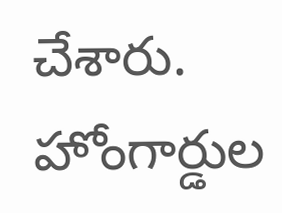చేశారు. హోంగార్డుల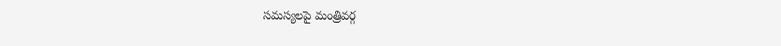సమస్యలపై మంత్రివర్గ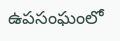ఉపసంఘంలో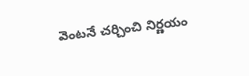వెంటనే చర్చించి నిర్ణయం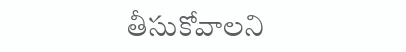తీసుకోవాలని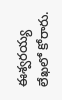ఈశ్వరయ్య లేఖలో కోరారు.